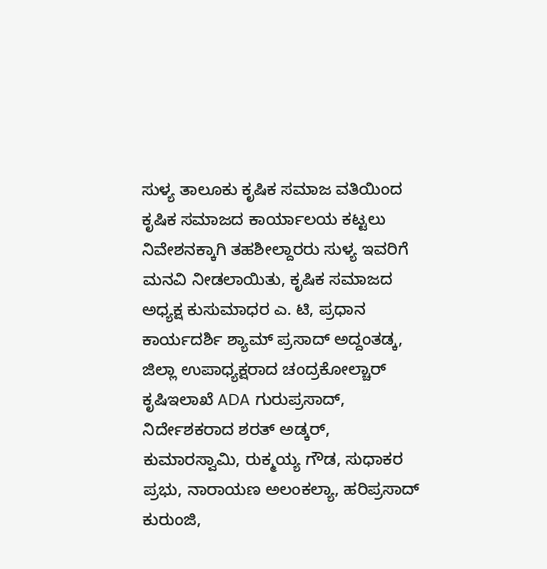ಸುಳ್ಯ ತಾಲೂಕು ಕೃಷಿಕ ಸಮಾಜ ವತಿಯಿಂದ ಕೃಷಿಕ ಸಮಾಜದ ಕಾರ್ಯಾಲಯ ಕಟ್ಟಲು ನಿವೇಶನಕ್ಕಾಗಿ ತಹಶೀಲ್ದಾರರು ಸುಳ್ಯ ಇವರಿಗೆ ಮನವಿ ನೀಡಲಾಯಿತು, ಕೃಷಿಕ ಸಮಾಜದ ಅಧ್ಯಕ್ಷ ಕುಸುಮಾಧರ ಎ. ಟಿ, ಪ್ರಧಾನ ಕಾರ್ಯದರ್ಶಿ ಶ್ಯಾಮ್ ಪ್ರಸಾದ್ ಅದ್ದಂತಡ್ಕ, ಜಿಲ್ಲಾ ಉಪಾಧ್ಯಕ್ಷರಾದ ಚಂದ್ರಕೋಲ್ಚಾರ್ ಕೃಷಿಇಲಾಖೆ ADA ಗುರುಪ್ರಸಾದ್, ನಿರ್ದೇಶಕರಾದ ಶರತ್ ಅಡ್ಕರ್, ಕುಮಾರಸ್ವಾಮಿ, ರುಕ್ಮಯ್ಯ ಗೌಡ, ಸುಧಾಕರ ಪ್ರಭು, ನಾರಾಯಣ ಅಲಂಕಲ್ಯಾ, ಹರಿಪ್ರಸಾದ್ ಕುರುಂಜಿ,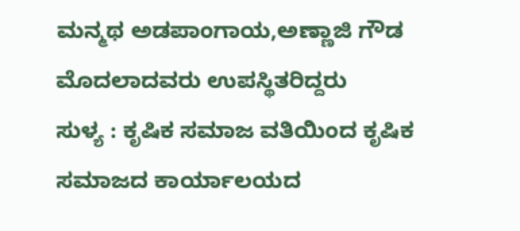ಮನ್ಮಥ ಅಡಪಾಂಗಾಯ,ಅಣ್ಣಾಜಿ ಗೌಡ ಮೊದಲಾದವರು ಉಪಸ್ಥಿತರಿದ್ದರು
ಸುಳ್ಯ : ಕೃಷಿಕ ಸಮಾಜ ವತಿಯಿಂದ ಕೃಷಿಕ ಸಮಾಜದ ಕಾರ್ಯಾಲಯದ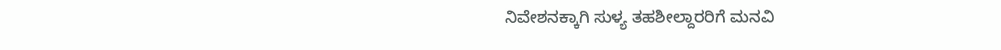ನಿವೇಶನಕ್ಕಾಗಿ ಸುಳ್ಯ ತಹಶೀಲ್ದಾರರಿಗೆ ಮನವಿ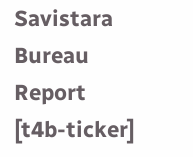Savistara
Bureau Report
[t4b-ticker]